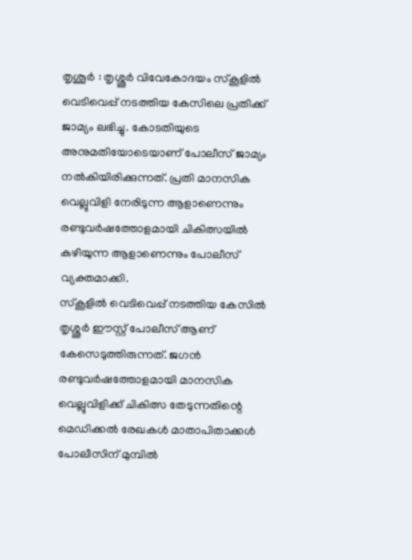തൃശൂർ : തൃശ്ശൂർ വിവേകോദയം സ്കൂളിൽ വെടിവെപ്പ് നടത്തിയ കേസിലെ പ്രതിക്ക് ജാമ്യം ലഭിച്ചു. കോടതിയുടെ അനുമതിയോടെയാണ് പോലീസ് ജാമ്യം നൽകിയിരിക്കുന്നത്. പ്രതി മാനസിക വെല്ലുവിളി നേരിടുന്ന ആളാണെന്നും രണ്ടുവർഷത്തോളമായി ചികിത്സയിൽ കഴിയുന്ന ആളാണെന്നും പോലീസ് വ്യക്തമാക്കി.
സ്കൂളിൽ വെടിവെപ്പ് നടത്തിയ കേസിൽ തൃശ്ശൂർ ഈസ്റ്റ് പോലീസ് ആണ് കേസെടുത്തിരുന്നത്. ജഗൻ രണ്ടുവർഷത്തോളമായി മാനസിക വെല്ലുവിളിക്ക് ചികിത്സ തേടുന്നതിന്റെ മെഡിക്കൽ രേഖകൾ മാതാപിതാക്കൾ പോലീസിന് മുമ്പിൽ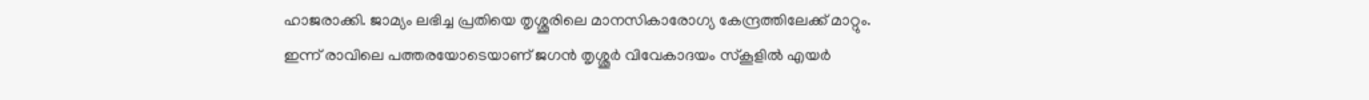ഹാജരാക്കി. ജാമ്യം ലഭിച്ച പ്രതിയെ തൃശ്ശൂരിലെ മാനസികാരോഗ്യ കേന്ദ്രത്തിലേക്ക് മാറ്റും.
ഇന്ന് രാവിലെ പത്തരയോടെയാണ് ജഗൻ തൃശ്ശൂർ വിവേകാദയം സ്കൂളിൽ എയർ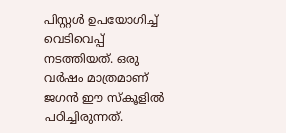പിസ്റ്റൾ ഉപയോഗിച്ച് വെടിവെപ്പ് നടത്തിയത്. ഒരു വർഷം മാത്രമാണ് ജഗൻ ഈ സ്കൂളിൽ പഠിച്ചിരുന്നത്.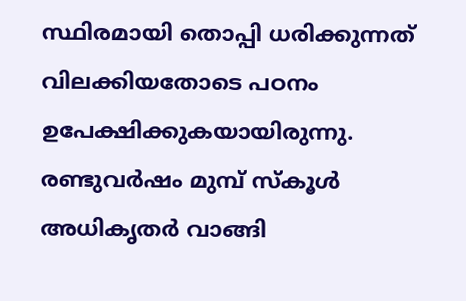സ്ഥിരമായി തൊപ്പി ധരിക്കുന്നത് വിലക്കിയതോടെ പഠനം ഉപേക്ഷിക്കുകയായിരുന്നു. രണ്ടുവർഷം മുമ്പ് സ്കൂൾ അധികൃതർ വാങ്ങി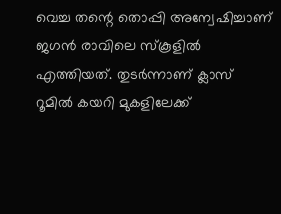വെച്ച തന്റെ തൊപ്പി അന്വേഷിച്ചാണ് ജഗൻ രാവിലെ സ്കൂളിൽ എത്തിയത്. തുടർന്നാണ് ക്ലാസ് റൂമിൽ കയറി മുകളിലേക്ക്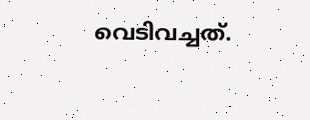വെടിവച്ചത്.